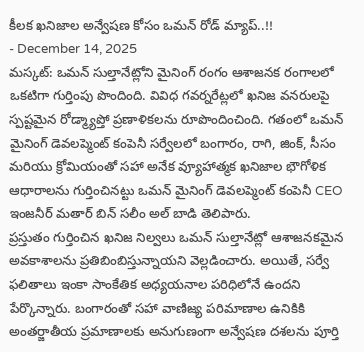కీలక ఖనిజాల అన్వేషణ కోసం ఒమన్ రోడ్ మ్యాప్..!!
- December 14, 2025
మస్కట్: ఒమన్ సుల్తానేట్లోని మైనింగ్ రంగం ఆశాజనక రంగాలలో ఒకటిగా గుర్తింపు పొందింది. వివిధ గవర్నరేట్లలో ఖనిజ వనరులపై స్పష్టమైన రోడ్మ్యాప్తో ప్రణాళికలను రూపొందించింది. గతంలో ఒమన్ మైనింగ్ డెవలప్మెంట్ కంపెనీ సర్వేలలో బంగారం, రాగి, జింక్, సీసం మరియు క్రోమియంతో సహా అనేక వ్యూహాత్మక ఖనిజాల భౌగోళిక ఆధారాలను గుర్తించినట్టు ఒమన్ మైనింగ్ డెవలప్మెంట్ కంపెనీ CEO ఇంజనీర్ మతార్ బిన్ సలీం అల్ బాడి తెలిపారు.
ప్రస్తుతం గుర్తించిన ఖనిజ నిల్వలు ఒమన్ సుల్తానేట్లో ఆశాజనకమైన అవకాశాలను ప్రతిబింబిస్తున్నాయని వెల్లడించారు. అయితే, సర్వే ఫలితాలు ఇంకా సాంకేతిక అధ్యయనాల పరిధిలోనే ఉందని పేర్కొన్నారు. బంగారంతో సహా వాణిజ్య పరిమాణాల ఉనికికి అంతర్జాతీయ ప్రమాణాలకు అనుగుణంగా అన్వేషణ దశలను పూర్తి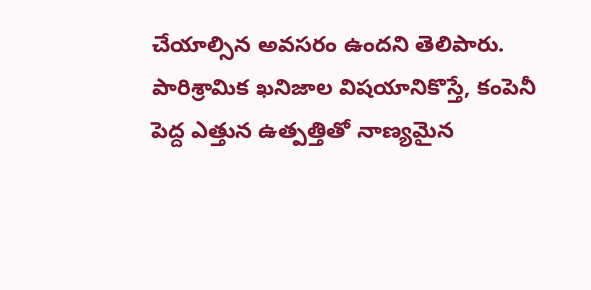చేయాల్సిన అవసరం ఉందని తెలిపారు.
పారిశ్రామిక ఖనిజాల విషయానికొస్తే, కంపెనీ పెద్ద ఎత్తున ఉత్పత్తితో నాణ్యమైన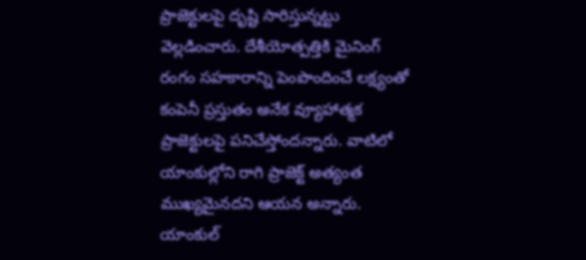ప్రాజెక్టులపై దృష్టి సారిస్తున్నట్టు వెల్లడించారు. దేశీయోత్పత్తికి మైనింగ్ రంగం సహకారాన్ని పెంపొందించే లక్ష్యంతో కంపెనీ ప్రస్తుతం అనేక వ్యూహాత్మక ప్రాజెక్టులపై పనిచేస్తోందన్నారు. వాటిలో యాంకుల్లోని రాగి ప్రాజెక్ట్ అత్యంత ముఖ్యమైనదని ఆయన అన్నారు.
యాంకుల్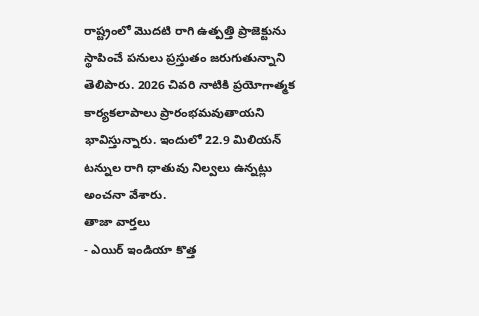రాష్ట్రంలో మొదటి రాగి ఉత్పత్తి ప్రాజెక్టును స్థాపించే పనులు ప్రస్తుతం జరుగుతున్నాని తెలిపారు. 2026 చివరి నాటికి ప్రయోగాత్మక కార్యకలాపాలు ప్రారంభమవుతాయని భావిస్తున్నారు. ఇందులో 22.9 మిలియన్ టన్నుల రాగి ధాతువు నిల్వలు ఉన్నట్లు అంచనా వేశారు.
తాజా వార్తలు
- ఎయిర్ ఇండియా కొత్త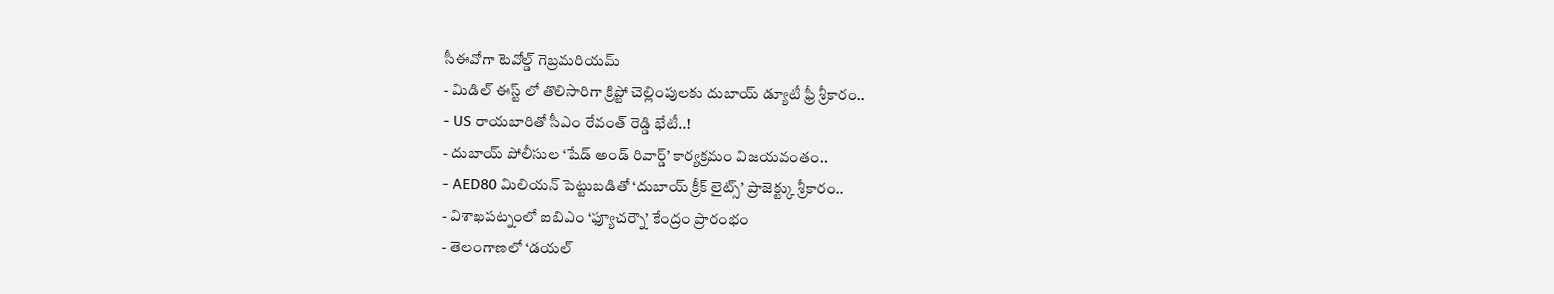సీఈవోగా టెవోల్డ్ గెబ్రమరియమ్
- మిడిల్ ఈస్ట్ లో తొలిసారిగా క్రిప్టో చెల్లింపులకు దుబాయ్ డ్యూటీ ఫ్రీ శ్రీకారం..
- US రాయబారితో సీఎం రేవంత్ రెడ్డి భేటీ..!
- దుబాయ్ పోలీసుల ‘షేడ్ అండ్ రివార్డ్’ కార్యక్రమం విజయవంతం..
- AED80 మిలియన్ పెట్టుబడితో ‘దుబాయ్ క్రీక్ లైట్స్’ ప్రాజెక్ట్కు శ్రీకారం..
- విశాఖపట్నంలో ఐబిఎం ‘ఫ్యూచర్నౌ’ కేంద్రం ప్రారంభం
- తెలంగాణలో ‘డయల్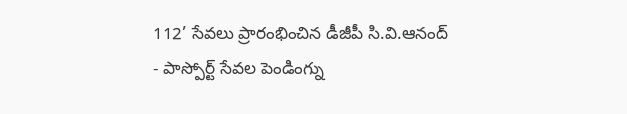112’ సేవలు ప్రారంభించిన డీజీపీ సి.వి.ఆనంద్
- పాస్పోర్ట్ సేవల పెండింగ్ను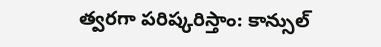త్వరగా పరిష్కరిస్తాం: కాన్సుల్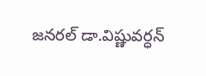జనరల్ డా.విష్ణువర్ధన్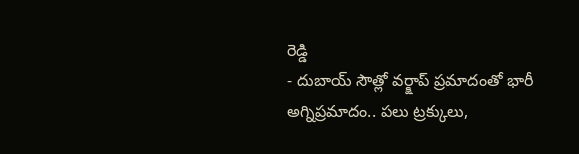రెడ్డి
- దుబాయ్ సౌత్లో వర్క్షాప్ ప్రమాదంతో భారీ అగ్నిప్రమాదం.. పలు ట్రక్కులు,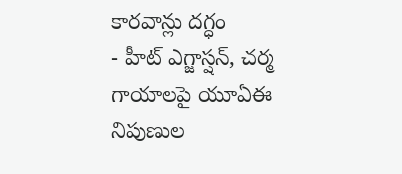కారవాన్లు దగ్ధం
- హీట్ ఎగ్జాస్షన్, చర్మ గాయాలపై యూఏఈ నిపుణుల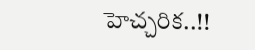హెచ్చరిక..!!